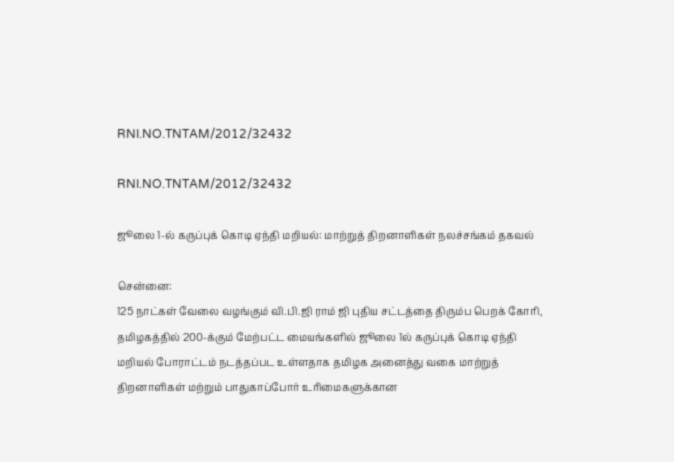RNI.NO.TNTAM/2012/32432

RNI.NO.TNTAM/2012/32432

ஜூலை 1-ல் கருப்புக் கொடி ஏந்தி மறியல்: மாற்றுத் திறனாளிகள் நலச்சங்கம் தகவல்

சென்னை:
125 நாட்கள் வேலை வழங்கும் வி.பி.ஜி ராம் ஜி புதிய சட்டத்தை திரும்ப பெறக் கோரி, தமிழகத்தில் 200-க்கும் மேற்பட்ட மையங்களில் ஜூலை 1ல் கருப்புக் கொடி ஏந்தி மறியல் போராட்டம் நடத்தப்பட உள்ளதாக தமிழக அனைத்து வகை மாற்றுத் திறனாளிகள் மற்றும் பாதுகாப்போர் உரிமைகளுக்கான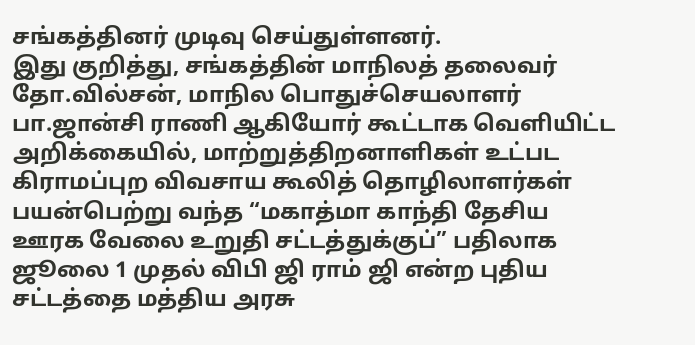சங்கத்தினர் முடிவு செய்துள்ளனர்.
இது குறித்து, சங்கத்தின் மாநிலத் தலைவர் தோ.வில்சன், மாநில பொதுச்செயலாளர் பா.ஜான்சி ராணி ஆகியோர் கூட்டாக வெளியிட்ட அறிக்கையில், மாற்றுத்திறனாளிகள் உட்பட கிராமப்புற விவசாய கூலித் தொழிலாளர்கள் பயன்பெற்று வந்த “மகாத்மா காந்தி தேசிய ஊரக வேலை உறுதி சட்டத்துக்குப்” பதிலாக ஜூலை 1 முதல் விபி ஜி ராம் ஜி என்ற புதிய சட்டத்தை மத்திய அரசு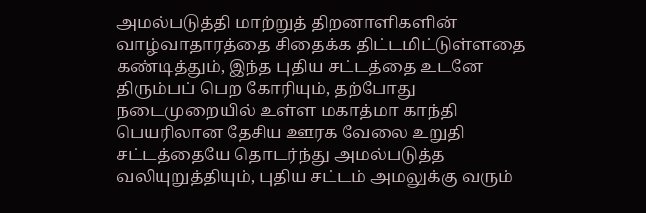அமல்படுத்தி மாற்றுத் திறனாளிகளின் வாழ்வாதாரத்தை சிதைக்க திட்டமிட்டுள்ளதை கண்டித்தும், இந்த புதிய சட்டத்தை உடனே திரும்பப் பெற கோரியும், தற்போது நடைமுறையில் உள்ள மகாத்மா காந்தி பெயரிலான தேசிய ஊரக வேலை உறுதி சட்டத்தையே தொடர்ந்து அமல்படுத்த வலியுறுத்தியும், புதிய சட்டம் அமலுக்கு வரும்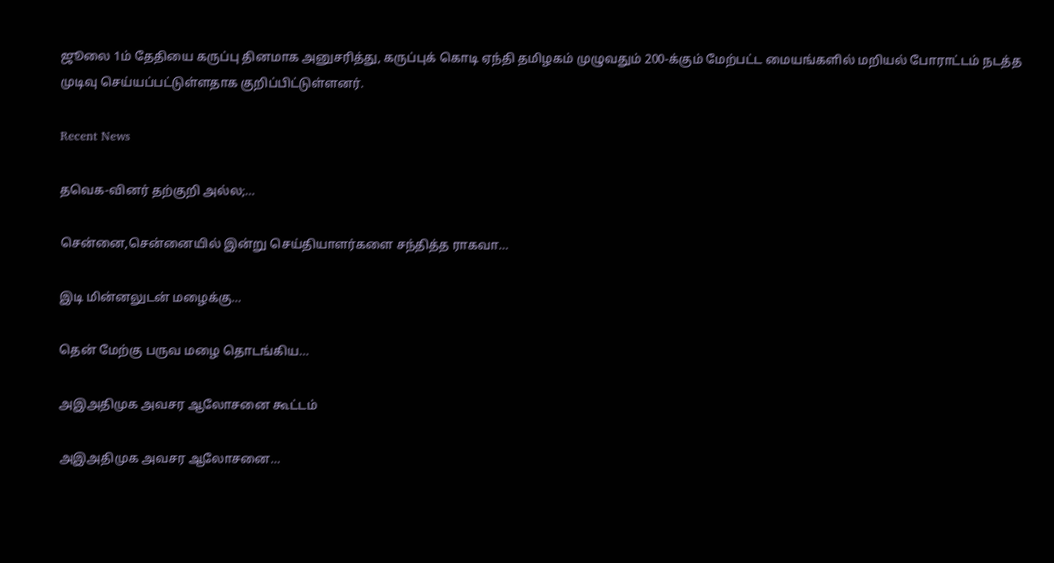ஜூலை 1ம் தேதியை கருப்பு தினமாக அனுசரித்து, கருப்புக் கொடி ஏந்தி தமிழகம் முழுவதும் 200-க்கும் மேற்பட்ட மையங்களில் மறியல் போராட்டம் நடத்த முடிவு செய்யப்பட்டுள்ளதாக குறிப்பிட்டுள்ளனர்.

Recent News

தவெக-வினர் தற்குறி அல்ல;…

சென்னை,சென்னையில் இன்று செய்தியாளர்களை சந்தித்த ராகவா…

இடி மின்னலுடன் மழைக்கு…

தென் மேற்கு பருவ மழை தொடங்கிய…

அஇஅதிமுக அவசர ஆலோசனை கூட்டம்

அஇஅதிமுக அவசர ஆலோசனை…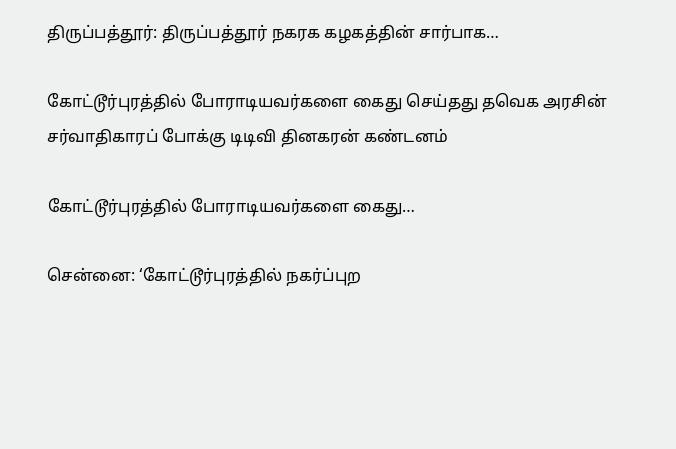திருப்பத்தூர்: திருப்பத்தூர் நகரக கழகத்தின் சார்பாக…

கோட்டூர்புரத்தில் போராடியவர்களை கைது செய்தது தவெக அரசின் சர்வாதிகாரப் போக்கு டிடிவி தினகரன் கண்டனம்

கோட்டூர்புரத்தில் போராடியவர்களை கைது…

சென்னை: ‘கோட்டூர்புரத்தில் நகர்ப்புற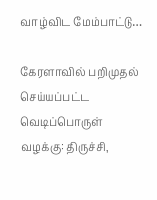வாழ்விட மேம்பாட்டு…

கேரளாவில் பறிமுதல் செய்யப்பட்ட வெடிப்பொருள் வழக்கு: திருச்சி,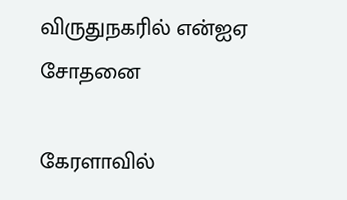விருதுநகரில் என்ஐஏ சோதனை

கேரளாவில்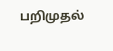பறிமுதல்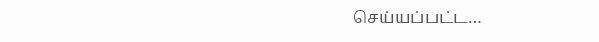செய்யப்பட்ட…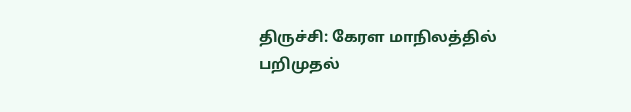திருச்சி: கேரள மாநிலத்தில் பறிமுதல்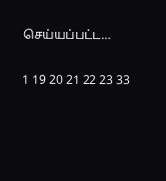செய்யப்பட்ட…

1 19 20 21 22 23 33